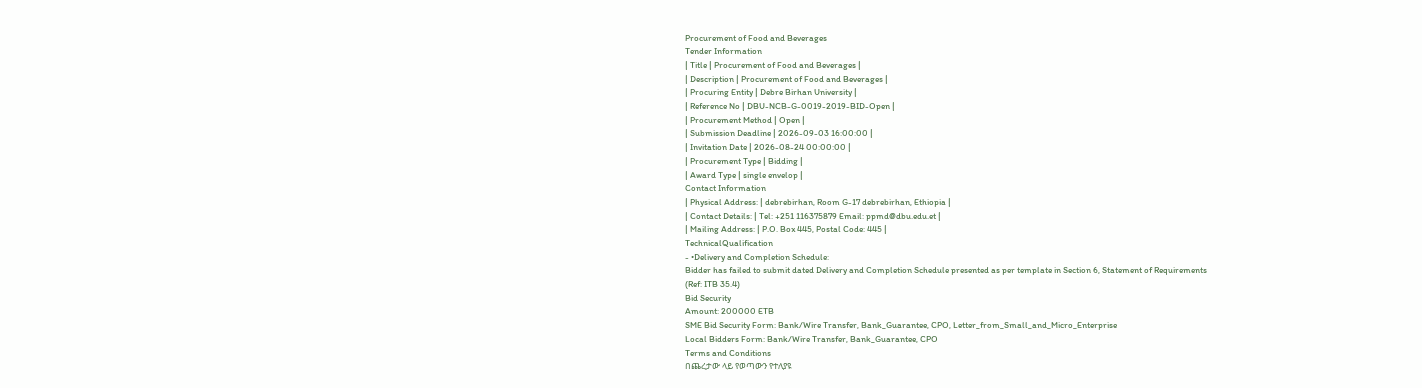Procurement of Food and Beverages
Tender Information
| Title | Procurement of Food and Beverages |
| Description | Procurement of Food and Beverages |
| Procuring Entity | Debre Birhan University |
| Reference No | DBU-NCB-G-0019-2019-BID-Open |
| Procurement Method | Open |
| Submission Deadline | 2026-09-03 16:00:00 |
| Invitation Date | 2026-08-24 00:00:00 |
| Procurement Type | Bidding |
| Award Type | single envelop |
Contact Information
| Physical Address: | debrebirhan, Room G-17 debrebirhan, Ethiopia |
| Contact Details: | Tel: +251 116375879 Email: ppmd@dbu.edu.et |
| Mailing Address: | P.O. Box 445, Postal Code: 445 |
TechnicalQualification
- •Delivery and Completion Schedule:
Bidder has failed to submit dated Delivery and Completion Schedule presented as per template in Section 6, Statement of Requirements
(Ref: ITB 35.4)
Bid Security
Amount: 200000 ETB
SME Bid Security Form: Bank/Wire Transfer, Bank_Guarantee, CPO, Letter_from_Small_and_Micro_Enterprise
Local Bidders Form: Bank/Wire Transfer, Bank_Guarantee, CPO
Terms and Conditions
በጨረታው ላይ የወጣውን የተለያዩ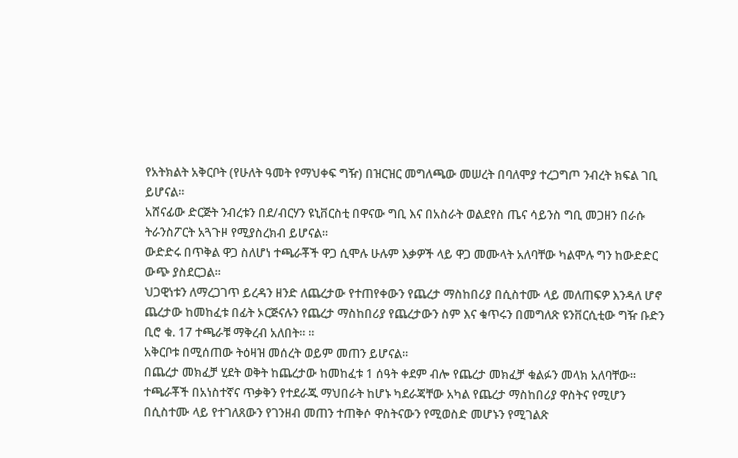የአትክልት አቅርቦት (የሁለት ዓመት የማህቀፍ ግዥ) በዝርዝር መግለጫው መሠረት በባለሞያ ተረጋግጦ ንብረት ክፍል ገቢ ይሆናል፡፡
አሸናፊው ድርጅት ንብረቱን በደ/ብርሃን ዩኒቨርስቲ በዋናው ግቢ እና በአስራት ወልደየስ ጤና ሳይንስ ግቢ መጋዘን በራሱ ትራንስፖርት አጓጉዞ የሚያስረክብ ይሆናል፡፡
ውድድሩ በጥቅል ዋጋ ስለሆነ ተጫራቾች ዋጋ ሲሞሉ ሁሉም እቃዎች ላይ ዋጋ መሙላት አለባቸው ካልሞሉ ግን ከውድድር ውጭ ያስደርጋል፡፡
ህጋዊነቱን ለማረጋገጥ ይረዳን ዘንድ ለጨረታው የተጠየቀውን የጨረታ ማስከበሪያ በሲስተሙ ላይ መለጠፍዎ እንዳለ ሆኖ ጨረታው ከመከፈቱ በፊት ኦርጅናሉን የጨረታ ማስከበሪያ የጨረታውን ስም እና ቁጥሩን በመግለጽ ዩንቨርሲቲው ግዥ ቡድን ቢሮ ቁ. 17 ተጫራቹ ማቅረብ አለበት፡፡ ፡፡
አቅርቦቱ በሚሰጠው ትዕዛዝ መሰረት ወይም መጠን ይሆናል፡፡
በጨረታ መክፈቻ ሂደት ወቅት ከጨረታው ከመከፈቱ 1 ሰዓት ቀደም ብሎ የጨረታ መክፈቻ ቁልፉን መላክ አለባቸው፡፡
ተጫራቾች በአነስተኛና ጥቃቅን የተደራጁ ማህበራት ከሆኑ ካደራጃቸው አካል የጨረታ ማስከበሪያ ዋስትና የሚሆን በሲስተሙ ላይ የተገለጸውን የገንዘብ መጠን ተጠቅሶ ዋስትናውን የሚወስድ መሆኑን የሚገልጽ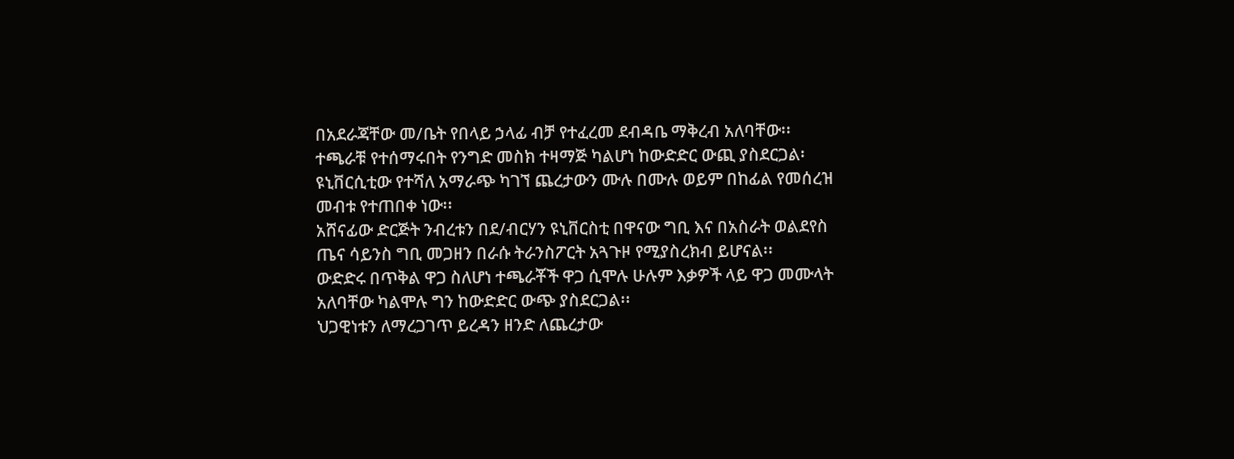በአደራጃቸው መ/ቤት የበላይ ኃላፊ ብቻ የተፈረመ ደብዳቤ ማቅረብ አለባቸው፡፡
ተጫራቹ የተሰማሩበት የንግድ መስክ ተዛማጅ ካልሆነ ከውድድር ውጪ ያስደርጋል፡
ዩኒቨርሲቲው የተሻለ አማራጭ ካገኘ ጨረታውን ሙሉ በሙሉ ወይም በከፊል የመሰረዝ መብቱ የተጠበቀ ነው፡፡
አሸናፊው ድርጅት ንብረቱን በደ/ብርሃን ዩኒቨርስቲ በዋናው ግቢ እና በአስራት ወልደየስ ጤና ሳይንስ ግቢ መጋዘን በራሱ ትራንስፖርት አጓጉዞ የሚያስረክብ ይሆናል፡፡
ውድድሩ በጥቅል ዋጋ ስለሆነ ተጫራቾች ዋጋ ሲሞሉ ሁሉም እቃዎች ላይ ዋጋ መሙላት አለባቸው ካልሞሉ ግን ከውድድር ውጭ ያስደርጋል፡፡
ህጋዊነቱን ለማረጋገጥ ይረዳን ዘንድ ለጨረታው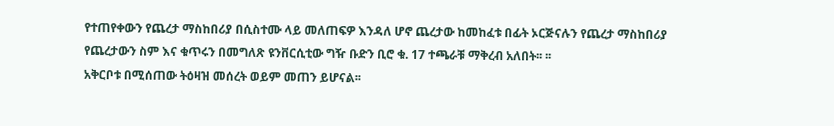የተጠየቀውን የጨረታ ማስከበሪያ በሲስተሙ ላይ መለጠፍዎ እንዳለ ሆኖ ጨረታው ከመከፈቱ በፊት ኦርጅናሉን የጨረታ ማስከበሪያ የጨረታውን ስም እና ቁጥሩን በመግለጽ ዩንቨርሲቲው ግዥ ቡድን ቢሮ ቁ. 17 ተጫራቹ ማቅረብ አለበት፡፡ ፡፡
አቅርቦቱ በሚሰጠው ትዕዛዝ መሰረት ወይም መጠን ይሆናል፡፡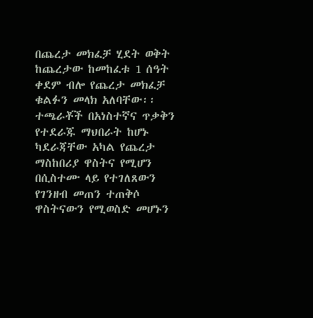በጨረታ መክፈቻ ሂደት ወቅት ከጨረታው ከመከፈቱ 1 ሰዓት ቀደም ብሎ የጨረታ መክፈቻ ቁልፉን መላክ አለባቸው፡፡
ተጫራቾች በአነስተኛና ጥቃቅን የተደራጁ ማህበራት ከሆኑ ካደራጃቸው አካል የጨረታ ማስከበሪያ ዋስትና የሚሆን በሲስተሙ ላይ የተገለጸውን የገንዘብ መጠን ተጠቅሶ ዋስትናውን የሚወስድ መሆኑን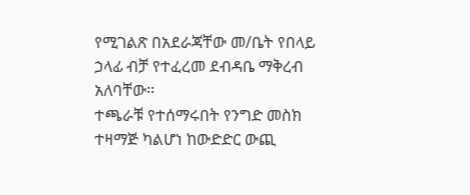የሚገልጽ በአደራጃቸው መ/ቤት የበላይ ኃላፊ ብቻ የተፈረመ ደብዳቤ ማቅረብ አለባቸው፡፡
ተጫራቹ የተሰማሩበት የንግድ መስክ ተዛማጅ ካልሆነ ከውድድር ውጪ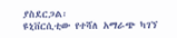ያስደርጋል፡
ዩኒቨርሲቲው የተሻለ አማራጭ ካገኘ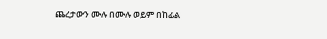ጨረታውን ሙሉ በሙሉ ወይም በከፊል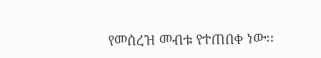የመሰረዝ መብቱ የተጠበቀ ነው፡፡